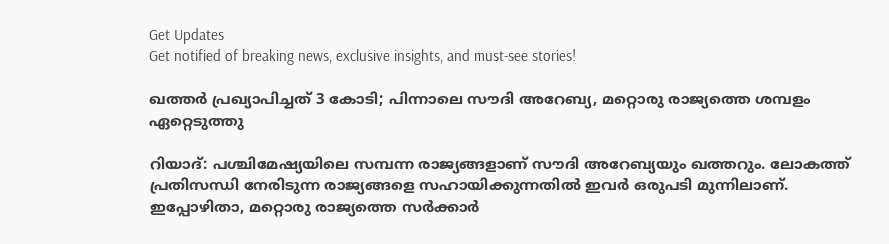Get Updates
Get notified of breaking news, exclusive insights, and must-see stories!

ഖത്തര്‍ പ്രഖ്യാപിച്ചത് 3 കോടി; പിന്നാലെ സൗദി അറേബ്യ, മറ്റൊരു രാജ്യത്തെ ശമ്പളം ഏറ്റെടുത്തു

റിയാദ്: പശ്ചിമേഷ്യയിലെ സമ്പന്ന രാജ്യങ്ങളാണ് സൗദി അറേബ്യയും ഖത്തറും. ലോകത്ത് പ്രതിസന്ധി നേരിടുന്ന രാജ്യങ്ങളെ സഹായിക്കുന്നതില്‍ ഇവര്‍ ഒരുപടി മുന്നിലാണ്. ഇപ്പോഴിതാ, മറ്റൊരു രാജ്യത്തെ സര്‍ക്കാര്‍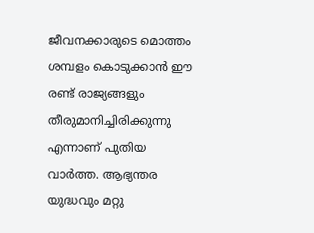ജീവനക്കാരുടെ മൊത്തം ശമ്പളം കൊടുക്കാന്‍ ഈ രണ്ട് രാജ്യങ്ങളും തീരുമാനിച്ചിരിക്കുന്നു എന്നാണ് പുതിയ വാര്‍ത്ത. ആഭ്യന്തര യുദ്ധവും മറ്റു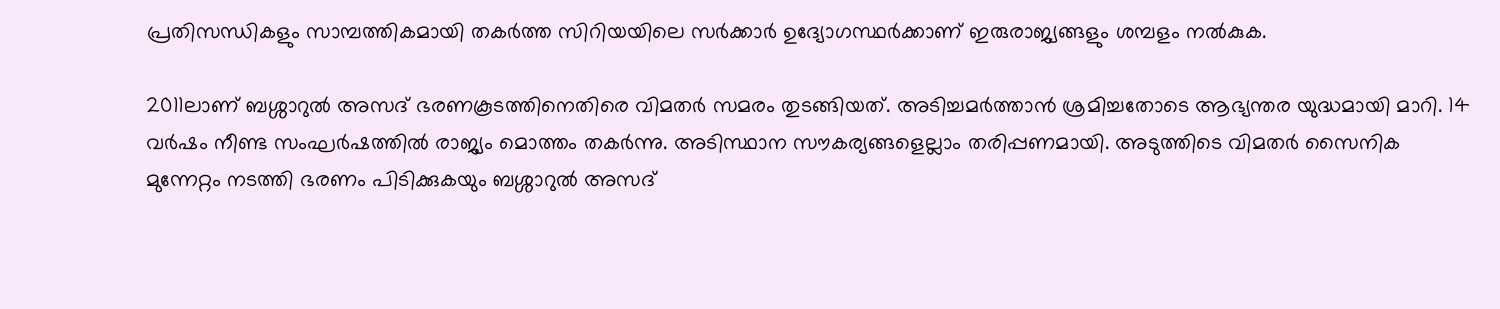പ്രതിസന്ധികളും സാമ്പത്തികമായി തകര്‍ത്ത സിറിയയിലെ സര്‍ക്കാര്‍ ഉദ്യോഗസ്ഥര്‍ക്കാണ് ഇരുരാജ്യങ്ങളും ശമ്പളം നല്‍കുക.

2011ലാണ് ബശ്ശാറുല്‍ അസദ് ഭരണകൂടത്തിനെതിരെ വിമതര്‍ സമരം തുടങ്ങിയത്. അടിച്ചമര്‍ത്താന്‍ ശ്രമിച്ചതോടെ ആഭ്യന്തര യുദ്ധമായി മാറി. 14 വര്‍ഷം നീണ്ട സംഘര്‍ഷത്തില്‍ രാജ്യം മൊത്തം തകര്‍ന്നു. അടിസ്ഥാന സൗകര്യങ്ങളെല്ലാം തരിപ്പണമായി. അടുത്തിടെ വിമതര്‍ സൈനിക മുന്നേറ്റം നടത്തി ഭരണം പിടിക്കുകയും ബശ്ശാറുല്‍ അസദ്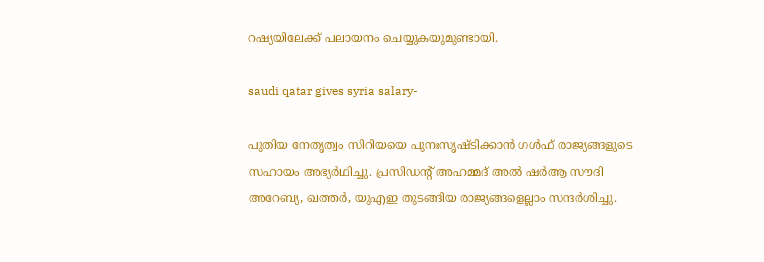റഷ്യയിലേക്ക് പലായനം ചെയ്യുകയുമുണ്ടായി.

saudi qatar gives syria salary-

പുതിയ നേതൃത്വം സിറിയയെ പുനഃസൃഷ്ടിക്കാന്‍ ഗള്‍ഫ് രാജ്യങ്ങളുടെ സഹായം അഭ്യര്‍ഥിച്ചു. പ്രസിഡന്റ് അഹമ്മദ് അല്‍ ഷര്‍ആ സൗദി അറേബ്യ, ഖത്തര്‍, യുഎഇ തുടങ്ങിയ രാജ്യങ്ങളെല്ലാം സന്ദര്‍ശിച്ചു.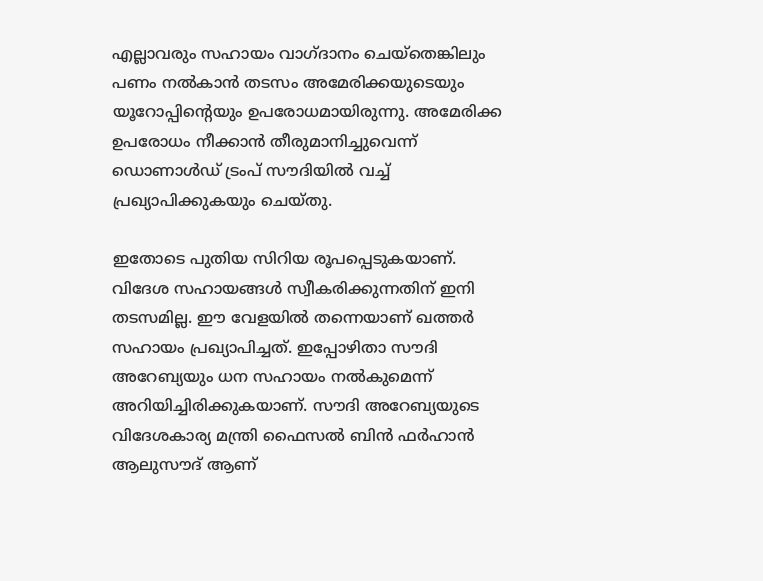എല്ലാവരും സഹായം വാഗ്ദാനം ചെയ്‌തെങ്കിലും പണം നല്‍കാന്‍ തടസം അമേരിക്കയുടെയും യൂറോപ്പിന്റെയും ഉപരോധമായിരുന്നു. അമേരിക്ക ഉപരോധം നീക്കാന്‍ തീരുമാനിച്ചുവെന്ന് ഡൊണാള്‍ഡ് ട്രംപ് സൗദിയില്‍ വച്ച് പ്രഖ്യാപിക്കുകയും ചെയ്തു.

ഇതോടെ പുതിയ സിറിയ രൂപപ്പെടുകയാണ്. വിദേശ സഹായങ്ങള്‍ സ്വീകരിക്കുന്നതിന് ഇനി തടസമില്ല. ഈ വേളയില്‍ തന്നെയാണ് ഖത്തര്‍ സഹായം പ്രഖ്യാപിച്ചത്. ഇപ്പോഴിതാ സൗദി അറേബ്യയും ധന സഹായം നല്‍കുമെന്ന് അറിയിച്ചിരിക്കുകയാണ്. സൗദി അറേബ്യയുടെ വിദേശകാര്യ മന്ത്രി ഫൈസല്‍ ബിന്‍ ഫര്‍ഹാന്‍ ആലുസൗദ് ആണ്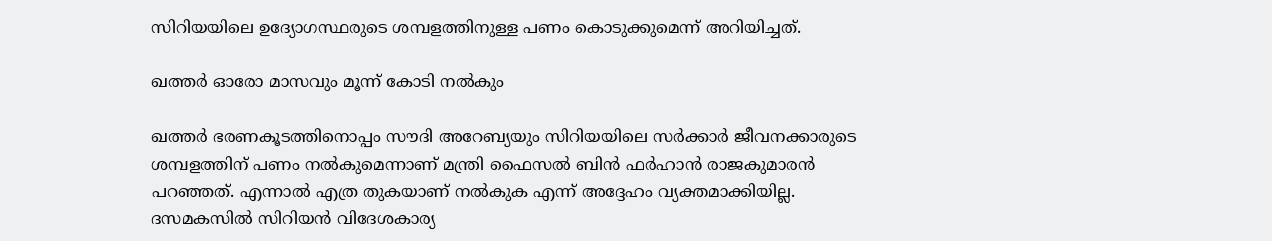സിറിയയിലെ ഉദ്യോഗസ്ഥരുടെ ശമ്പളത്തിനുള്ള പണം കൊടുക്കുമെന്ന് അറിയിച്ചത്.

ഖത്തര്‍ ഓരോ മാസവും മൂന്ന് കോടി നല്‍കും

ഖത്തര്‍ ഭരണകൂടത്തിനൊപ്പം സൗദി അറേബ്യയും സിറിയയിലെ സര്‍ക്കാര്‍ ജീവനക്കാരുടെ ശമ്പളത്തിന് പണം നല്‍കുമെന്നാണ് മന്ത്രി ഫൈസല്‍ ബിന്‍ ഫര്‍ഹാന്‍ രാജകുമാരന്‍ പറഞ്ഞത്. എന്നാല്‍ എത്ര തുകയാണ് നല്‍കുക എന്ന് അദ്ദേഹം വ്യക്തമാക്കിയില്ല. ദസമകസില്‍ സിറിയന്‍ വിദേശകാര്യ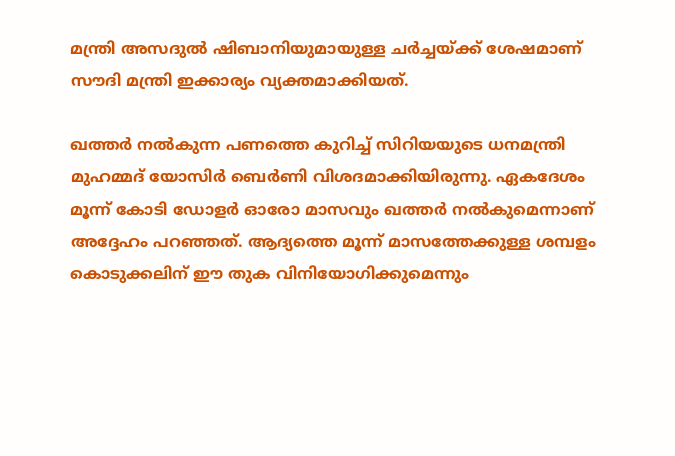മന്ത്രി അസദുല്‍ ഷിബാനിയുമായുള്ള ചര്‍ച്ചയ്ക്ക് ശേഷമാണ് സൗദി മന്ത്രി ഇക്കാര്യം വ്യക്തമാക്കിയത്.

ഖത്തര്‍ നല്‍കുന്ന പണത്തെ കുറിച്ച് സിറിയയുടെ ധനമന്ത്രി മുഹമ്മദ് യോസിര്‍ ബെര്‍ണി വിശദമാക്കിയിരുന്നു. ഏകദേശം മൂന്ന് കോടി ഡോളര്‍ ഓരോ മാസവും ഖത്തര്‍ നല്‍കുമെന്നാണ് അദ്ദേഹം പറഞ്ഞത്. ആദ്യത്തെ മൂന്ന് മാസത്തേക്കുള്ള ശമ്പളം കൊടുക്കലിന് ഈ തുക വിനിയോഗിക്കുമെന്നും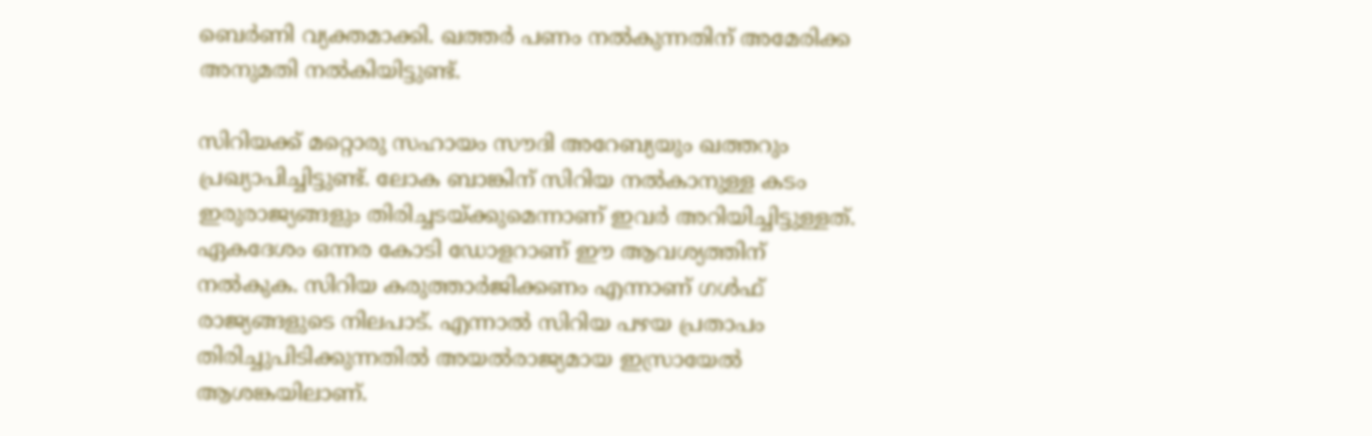ബെര്‍ണി വ്യക്തമാക്കി. ഖത്തര്‍ പണം നല്‍കുന്നതിന് അമേരിക്ക അനുമതി നല്‍കിയിട്ടുണ്ട്.

സിറിയക്ക് മറ്റൊരു സഹായം സൗദി അറേബ്യയും ഖത്തറും പ്രഖ്യാപിച്ചിട്ടുണ്ട്. ലോക ബാങ്കിന് സിറിയ നല്‍കാനുള്ള കടം ഇരുരാജ്യങ്ങളും തിരിച്ചടയ്ക്കുമെന്നാണ് ഇവര്‍ അറിയിച്ചിട്ടുള്ളത്. ഏകദേശം ഒന്നര കോടി ഡോളറാണ് ഈ ആവശ്യത്തിന് നല്‍കുക. സിറിയ കരുത്താര്‍ജിക്കണം എന്നാണ് ഗള്‍ഫ് രാജ്യങ്ങളുടെ നിലപാട്. എന്നാല്‍ സിറിയ പഴയ പ്രതാപം തിരിച്ചുപിടിക്കുന്നതില്‍ അയല്‍രാജ്യമായ ഇസ്രായേല്‍ ആശങ്കയിലാണ്.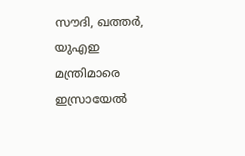സൗദി, ഖത്തര്‍, യുഎഇ മന്ത്രിമാരെ ഇസ്രായേല്‍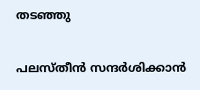തടഞ്ഞു

പലസ്തീന്‍ സന്ദര്‍ശിക്കാന്‍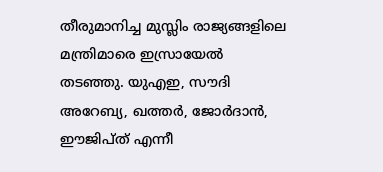തീരുമാനിച്ച മുസ്ലിം രാജ്യങ്ങളിലെ മന്ത്രിമാരെ ഇസ്രായേല്‍ തടഞ്ഞു. യുഎഇ, സൗദി അറേബ്യ, ഖത്തര്‍, ജോര്‍ദാന്‍, ഈജിപ്ത് എന്നീ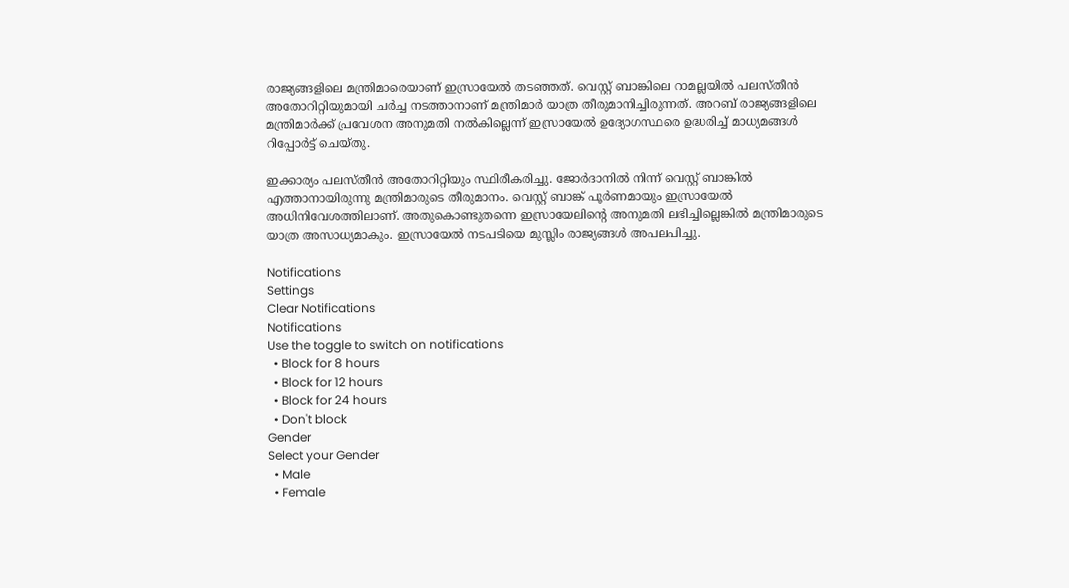രാജ്യങ്ങളിലെ മന്ത്രിമാരെയാണ് ഇസ്രായേല്‍ തടഞ്ഞത്. വെസ്റ്റ് ബാങ്കിലെ റാമല്ലയില്‍ പലസ്തീന്‍ അതോറിറ്റിയുമായി ചര്‍ച്ച നടത്താനാണ് മന്ത്രിമാര്‍ യാത്ര തീരുമാനിച്ചിരുന്നത്. അറബ് രാജ്യങ്ങളിലെ മന്ത്രിമാര്‍ക്ക് പ്രവേശന അനുമതി നല്‍കില്ലെന്ന് ഇസ്രായേല്‍ ഉദ്യോഗസ്ഥരെ ഉദ്ധരിച്ച് മാധ്യമങ്ങള്‍ റിപ്പോര്‍ട്ട് ചെയ്തു.

ഇക്കാര്യം പലസ്തീന്‍ അതോറിറ്റിയും സ്ഥിരീകരിച്ചു. ജോര്‍ദാനില്‍ നിന്ന് വെസ്റ്റ് ബാങ്കില്‍ എത്താനായിരുന്നു മന്ത്രിമാരുടെ തീരുമാനം. വെസ്റ്റ് ബാങ്ക് പൂര്‍ണമായും ഇസ്രായേല്‍ അധിനിവേശത്തിലാണ്. അതുകൊണ്ടുതന്നെ ഇസ്രായേലിന്റെ അനുമതി ലഭിച്ചില്ലെങ്കില്‍ മന്ത്രിമാരുടെ യാത്ര അസാധ്യമാകും. ഇസ്രായേല്‍ നടപടിയെ മുസ്ലിം രാജ്യങ്ങള്‍ അപലപിച്ചു.

Notifications
Settings
Clear Notifications
Notifications
Use the toggle to switch on notifications
  • Block for 8 hours
  • Block for 12 hours
  • Block for 24 hours
  • Don't block
Gender
Select your Gender
  • Male
  • Female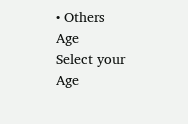• Others
Age
Select your Age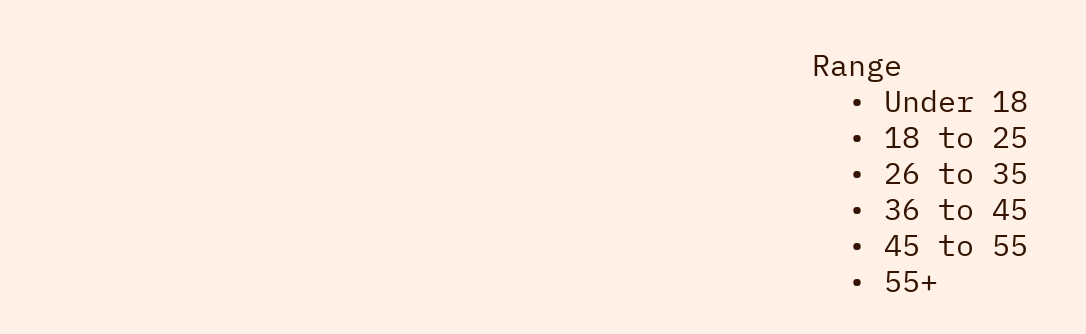Range
  • Under 18
  • 18 to 25
  • 26 to 35
  • 36 to 45
  • 45 to 55
  • 55+